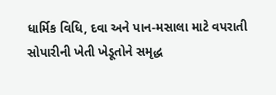ધાર્મિક વિધિ, દવા અને પાન-મસાલા માટે વપરાતી સોપારીની ખેતી ખેડૂતોને સમૃદ્ધ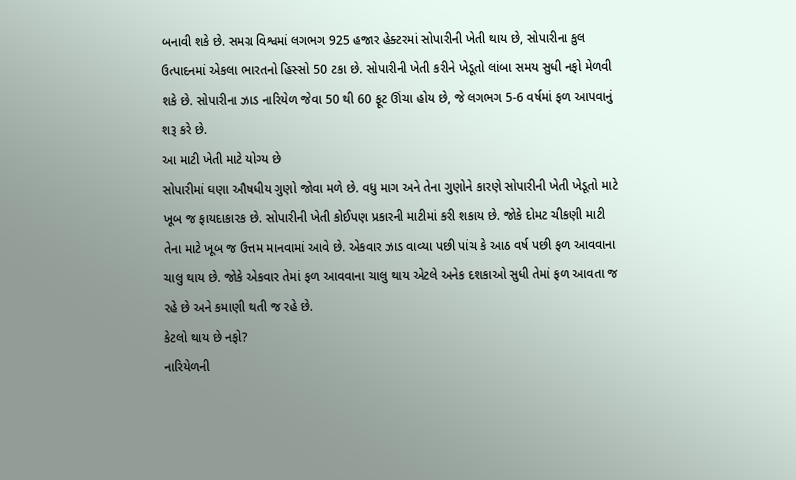બનાવી શકે છે. સમગ્ર વિશ્વમાં લગભગ 925 હજાર હેક્ટરમાં સોપારીની ખેતી થાય છે, સોપારીના કુલ ઉત્પાદનમાં એકલા ભારતનો હિસ્સો 50 ટકા છે. સોપારીની ખેતી કરીને ખેડૂતો લાંબા સમય સુધી નફો મેળવી શકે છે. સોપારીના ઝાડ નારિયેળ જેવા 50 થી 60 ફૂટ ઊંચા હોય છે, જે લગભગ 5-6 વર્ષમાં ફળ આપવાનું શરૂ કરે છે.
આ માટી ખેતી માટે યોગ્ય છે
સોપારીમાં ઘણા ઔષધીય ગુણો જોવા મળે છે. વધુ માગ અને તેના ગુણોને કારણે સોપારીની ખેતી ખેડૂતો માટે ખૂબ જ ફાયદાકારક છે. સોપારીની ખેતી કોઈપણ પ્રકારની માટીમાં કરી શકાય છે. જોકે દોમટ ચીકણી માટી તેના માટે ખૂબ જ ઉત્તમ માનવામાં આવે છે. એકવાર ઝાડ વાવ્યા પછી પાંચ કે આઠ વર્ષ પછી ફળ આવવાના ચાલુ થાય છે. જોકે એકવાર તેમાં ફળ આવવાના ચાલુ થાય એટલે અનેક દશકાઓ સુધી તેમાં ફળ આવતા જ રહે છે અને કમાણી થતી જ રહે છે.
કેટલો થાય છે નફો?
નારિયેળની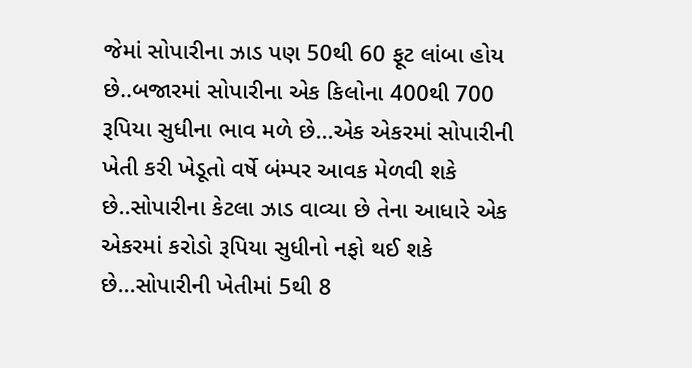જેમાં સોપારીના ઝાડ પણ 50થી 60 ફૂટ લાંબા હોય છે..બજારમાં સોપારીના એક કિલોના 400થી 700 રૂપિયા સુધીના ભાવ મળે છે...એક એકરમાં સોપારીની ખેતી કરી ખેડૂતો વર્ષે બંમ્પર આવક મેળવી શકે છે..સોપારીના કેટલા ઝાડ વાવ્યા છે તેના આધારે એક એકરમાં કરોડો રૂપિયા સુધીનો નફો થઈ શકે છે...સોપારીની ખેતીમાં 5થી 8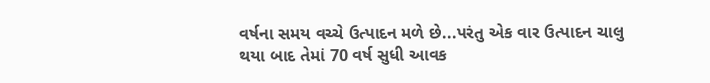વર્ષના સમય વચ્ચે ઉત્પાદન મળે છે...પરંતુ એક વાર ઉત્પાદન ચાલુ થયા બાદ તેમાં 70 વર્ષ સુધી આવક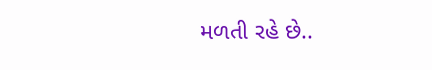મળતી રહે છે..